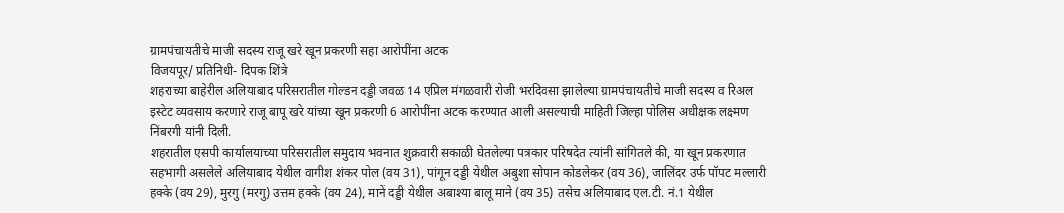ग्रामपंचायतीचे माजी सदस्य राजू खरे खून प्रकरणी सहा आरोपींना अटक
विजयपूर/ प्रतिनिधी- दिपक शिंत्रे
शहराच्या बाहेरील अलियाबाद परिसरातील गोल्डन दड्डी जवळ 14 एप्रिल मंगळवारी रोजी भरदिवसा झालेल्या ग्रामपंचायतीचे माजी सदस्य व रिअल इस्टेट व्यवसाय करणारे राजू बापू खरे यांच्या खून प्रकरणी 6 आरोपींना अटक करण्यात आली असल्याची माहिती जिल्हा पोलिस अधीक्षक लक्ष्मण निंबरगी यांनी दिली.
शहरातील एसपी कार्यालयाच्या परिसरातील समुदाय भवनात शुक्रवारी सकाळी घेतलेल्या पत्रकार परिषदेत त्यांनी सांगितले की, या खून प्रकरणात सहभागी असलेले अलियाबाद येथील वागीश शंकर पोल (वय 31), पांगून दड्डी येथील अबुशा सोपान कोडलेकर (वय 36), जालिंदर उर्फ पॉपट मल्लारी हक्के (वय 29), मुरगु (मरगु) उत्तम हक्के (वय 24), मानें दड्डी येथील अबाश्या बालू माने (वय 35) तसेच अलियाबाद एल.टी. नं.1 येथील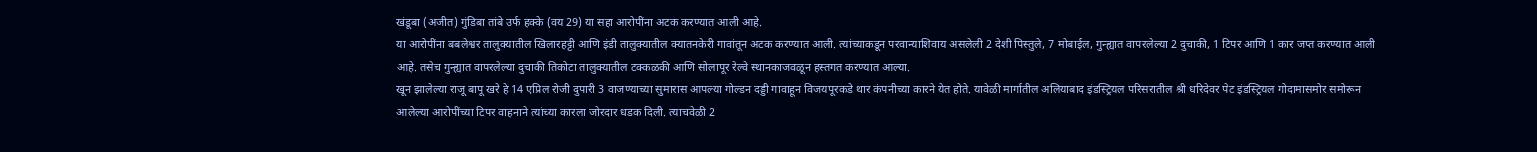खंडूबा (अजीत) गुंडिबा तांबे उर्फ हक्के (वय 29) या सहा आरोपींना अटक करण्यात आली आहे.
या आरोपींना बबलेश्वर तालुक्यातील खिलारहट्टी आणि इंडी तालुक्यातील क्यातनकेरी गावांतून अटक करण्यात आली. त्यांच्याकडून परवान्याशिवाय असलेली 2 देशी पिस्तुले, 7 मोबाईल, गुन्ह्यात वापरलेल्या 2 दुचाकी, 1 टिपर आणि 1 कार जप्त करण्यात आली आहे. तसेच गुन्ह्यात वापरलेल्या दुचाकी तिकोटा तालुक्यातील टक्कळकी आणि सोलापूर रेल्वे स्थानकाजवळून हस्तगत करण्यात आल्या.
खून झालेल्या राजू बापू खरे हे 14 एप्रिल रोजी दुपारी 3 वाजण्याच्या सुमारास आपल्या गोल्डन दड्डी गावाहून विजयपूरकडे थार कंपनीच्या कारने येत होते. यावेळी मार्गातील अलियाबाद इंडस्ट्रियल परिसरातील श्री धरिदेवर पेट इंडस्ट्रियल गोदामासमोर समोरून आलेल्या आरोपींच्या टिपर वाहनाने त्यांच्या कारला जोरदार धडक दिली. त्याचवेळी 2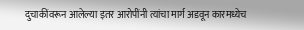दुचाकींवरून आलेल्या इतर आरोपींनी त्यांचा मार्ग अडवून कारमध्येच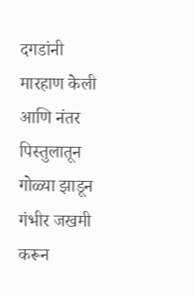दगडांनी मारहाण केली आणि नंतर पिस्तुलातून गोळ्या झाडून गंभीर जखमी करून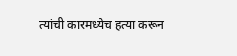त्यांची कारमध्येच हत्या करून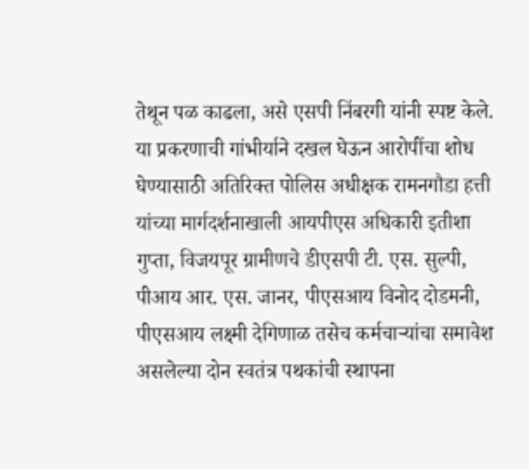तेथून पळ काढला, असे एसपी निंबरगी यांनी स्पष्ट केले.
या प्रकरणाची गांभीर्याने दखल घेऊन आरोपींचा शोध घेण्यासाठी अतिरिक्त पोलिस अधीक्षक रामनगौडा हत्ती यांच्या मार्गदर्शनाखाली आयपीएस अधिकारी इतीशा गुप्ता, विजयपूर ग्रामीणचे डीएसपी टी. एस. सुल्पी, पीआय आर. एस. जानर, पीएसआय विनोद दोडमनी, पीएसआय लक्ष्मी देगिणाळ तसेच कर्मचाऱ्यांचा समावेश असलेल्या दोन स्वतंत्र पथकांची स्थापना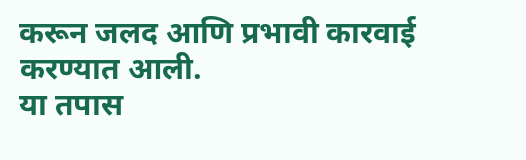करून जलद आणि प्रभावी कारवाई करण्यात आली.
या तपास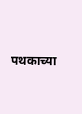पथकाच्या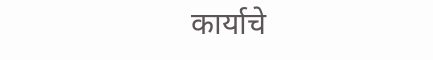कार्याचे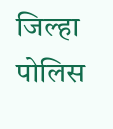जिल्हा पोलिस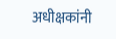अधीक्षकांनी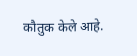कौतुक केले आहे.